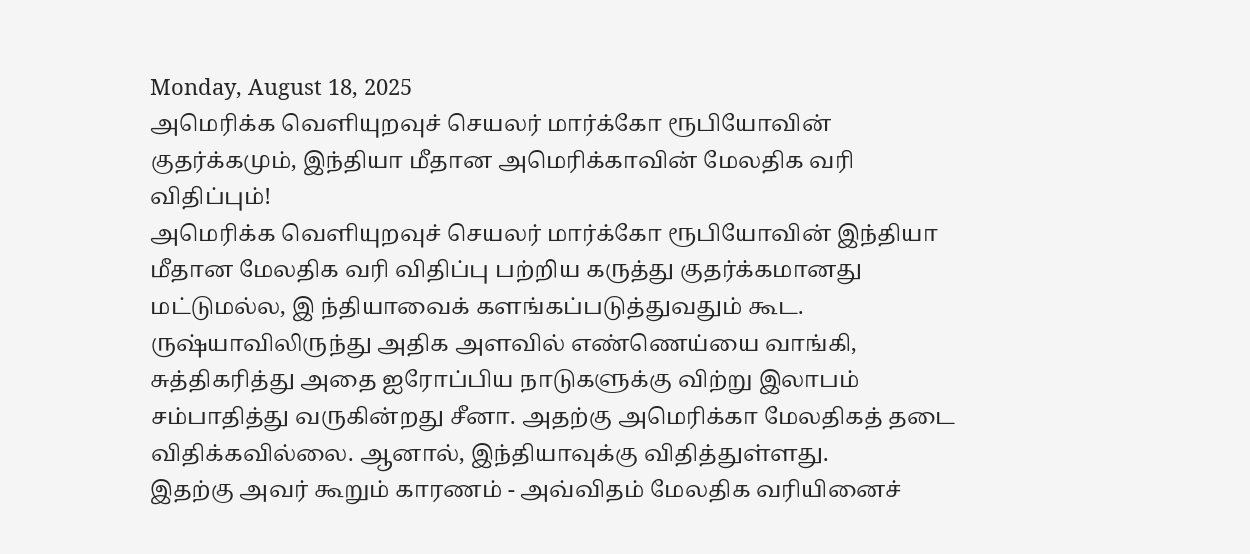Monday, August 18, 2025
அமெரிக்க வெளியுறவுச் செயலர் மார்க்கோ ரூபியோவின் குதர்க்கமும், இந்தியா மீதான அமெரிக்காவின் மேலதிக வரி விதிப்பும்!
அமெரிக்க வெளியுறவுச் செயலர் மார்க்கோ ரூபியோவின் இந்தியா மீதான மேலதிக வரி விதிப்பு பற்றிய கருத்து குதர்க்கமானது மட்டுமல்ல, இ ந்தியாவைக் களங்கப்படுத்துவதும் கூட. ருஷ்யாவிலிருந்து அதிக அளவில் எண்ணெய்யை வாங்கி, சுத்திகரித்து அதை ஐரோப்பிய நாடுகளுக்கு விற்று இலாபம் சம்பாதித்து வருகின்றது சீனா. அதற்கு அமெரிக்கா மேலதிகத் தடை விதிக்கவில்லை. ஆனால், இந்தியாவுக்கு விதித்துள்ளது.
இதற்கு அவர் கூறும் காரணம் - அவ்விதம் மேலதிக வரியினைச்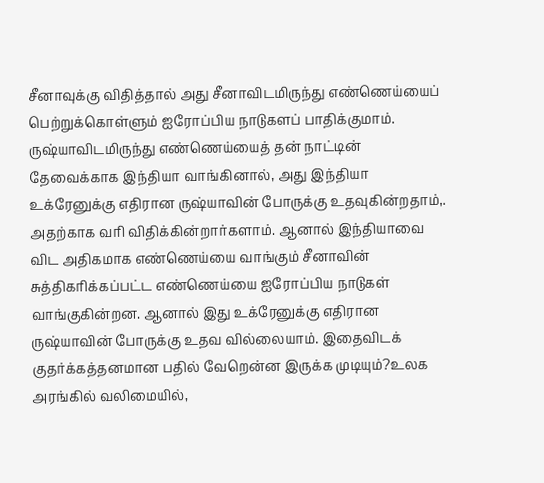சீனாவுக்கு விதித்தால் அது சீனாவிடமிருந்து எண்ணெய்யைப் பெற்றுக்கொள்ளும் ஐரோப்பிய நாடுகளப் பாதிக்குமாம். ருஷ்யாவிடமிருந்து எண்ணெய்யைத் தன் நாட்டின் தேவைக்காக இந்தியா வாங்கினால், அது இந்தியா உக்ரேனுக்கு எதிரான ருஷ்யாவின் போருக்கு உதவுகின்றதாம்,. அதற்காக வரி விதிக்கின்றார்களாம். ஆனால் இந்தியாவை விட அதிகமாக எண்ணெய்யை வாங்கும் சீனாவின் சுத்திகரிக்கப்பட்ட எண்ணெய்யை ஐரோப்பிய நாடுகள் வாங்குகின்றன. ஆனால் இது உக்ரேனுக்கு எதிரான ருஷ்யாவின் போருக்கு உதவ வில்லையாம். இதைவிடக் குதர்க்கத்தனமான பதில் வேறென்ன இருக்க முடியும்?உலக அரங்கில் வலிமையில்,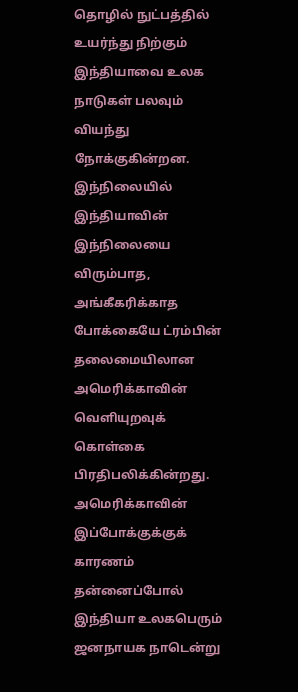தொழில் நுட்பத்தில் உயர்ந்து நிற்கும் இந்தியாவை உலக நாடுகள் பலவும் வியந்து நோக்குகின்றன. இந்நிலையில் இந்தியாவின் இந்நிலையை விரும்பாத, அங்கீகரிக்காத போக்கையே ட்ரம்பின் தலைமையிலான அமெரிக்காவின் வெளியுறவுக் கொள்கை பிரதிபலிக்கின்றது. அமெரிக்காவின் இப்போக்குக்குக் காரணம் தன்னைப்போல் இந்தியா உலகபெரும் ஜனநாயக நாடென்று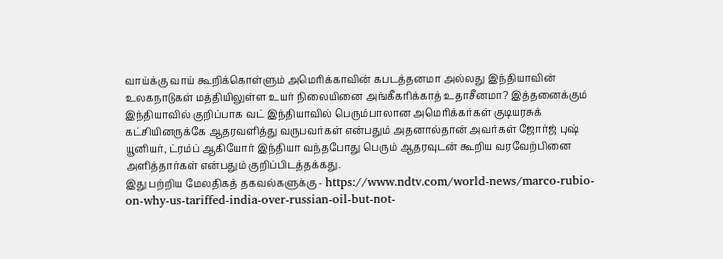வாய்க்கு வாய் கூறிக்கொள்ளும் அமெரிக்காவின் கபடத்தனமா அல்லது இந்தியாவின் உலகநாடுகள் மத்தியிலுள்ள உயர் நிலையினை அங்கீகரிக்காத் உதாசீனமா? இத்தனைக்கும் இந்தியாவில் குறிப்பாக வட் இந்தியாவில் பெரும்பாலான அமெரிக்கர்கள் குடியரசுக் கட்சியினருக்கே ஆதரவளித்து வருபவர்கள் என்பதும் அதனால்தான் அவர்கள் ஜோர்ஜ் புஷ் யூனியர், ட்ரம்ப் ஆகியோர் இந்தியா வந்தபோது பெரும் ஆதரவுடன் கூறிய வரவேற்பினை அளித்தார்கள் என்பதும் குறிப்பிடத்தக்கது.
இது பற்றிய மேலதிகத் தகவல்களுக்கு - https://www.ndtv.com/world-news/marco-rubio-on-why-us-tariffed-india-over-russian-oil-but-not-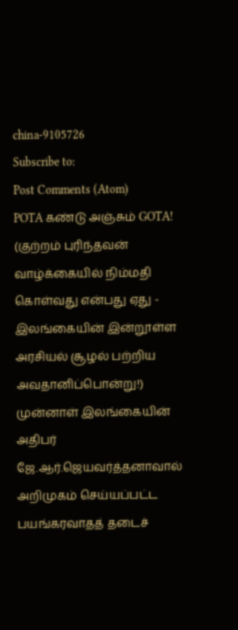china-9105726
Subscribe to:
Post Comments (Atom)
POTA கண்டு அஞ்சும் GOTA! (குற்றம் புரிந்தவன் வாழ்க்கையில் நிம்மதி கொள்வது என்பது ஏது - இலங்கையின் இன்றூள்ள அரசியல் சூழல் பற்றிய அவதானிப்பொன்று!)
முன்னாள் இலங்கையின் அதிபர் ஜே.ஆர்.ஜெயவர்த்தனாவால் அறிமுகம் செய்யப்பட்ட பயங்கரவாதத் தடைச்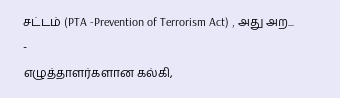சட்டம் (PTA -Prevention of Terrorism Act) , அது அற...
-
எழுத்தாளர்களான கல்கி,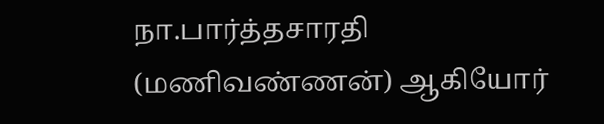நா.பார்த்தசாரதி (மணிவண்ணன்) ஆகியோர்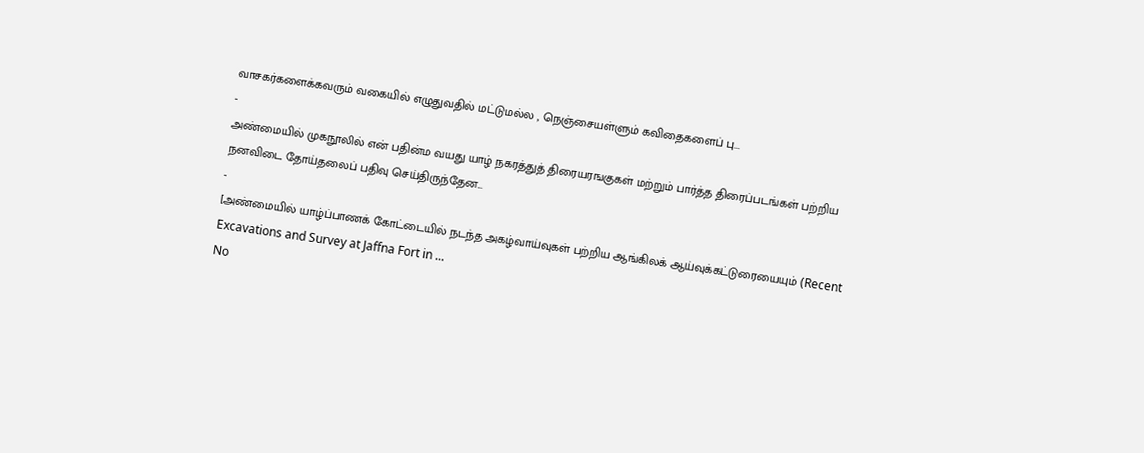வாசகர்களைக்கவரும் வகையில் எழுதுவதில் மட்டுமல்ல , நெஞ்சையள்ளும் கவிதைகளைப் பு...
-
அண்மையில் முகநூலில் என் பதின்ம வயது யாழ் நகரத்துத் திரையரஙகுகள் மற்றும் பார்த்த திரைப்படங்கள் பற்றிய நனவிடை தோய்தலைப் பதிவு செய்திருந்தேன...
-
[அண்மையில் யாழ்ப்பாணக் கோட்டையில் நடந்த அகழ்வாய்வுகள் பற்றிய ஆங்கிலக் ஆய்வுக்கட்டுரையையும் (Recent Excavations and Survey at Jaffna Fort in ...
No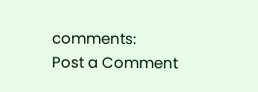comments:
Post a Comment